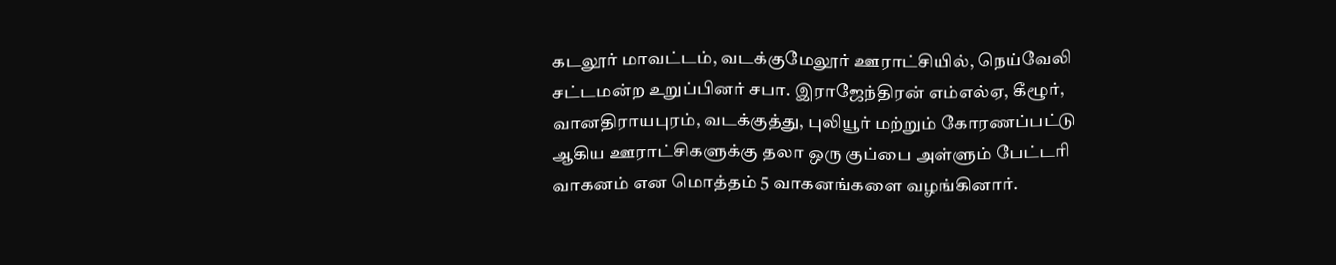கடலூர் மாவட்டம், வடக்குமேலூர் ஊராட்சியில், நெய்வேலி சட்டமன்ற உறுப்பினர் சபா. இராஜேந்திரன் எம்எல்ஏ, கீழூர், வானதிராயபுரம், வடக்குத்து, புலியூர் மற்றும் கோரணப்பட்டு ஆகிய ஊராட்சிகளுக்கு தலா ஒரு குப்பை அள்ளும் பேட்டரி வாகனம் என மொத்தம் 5 வாகனங்களை வழங்கினார்.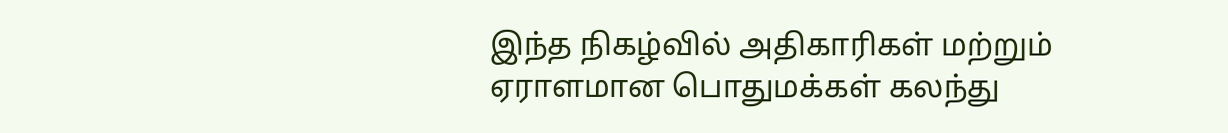இந்த நிகழ்வில் அதிகாரிகள் மற்றும் ஏராளமான பொதுமக்கள் கலந்து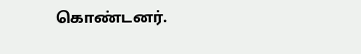கொண்டனர்.